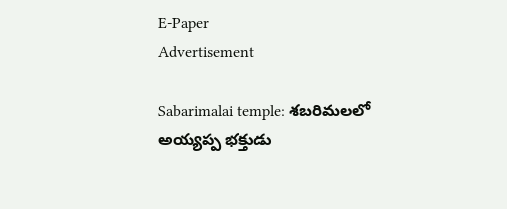E-Paper
Advertisement

Sabarimalai temple: శబరిమలలో అయ్యప్ప భక్తుడు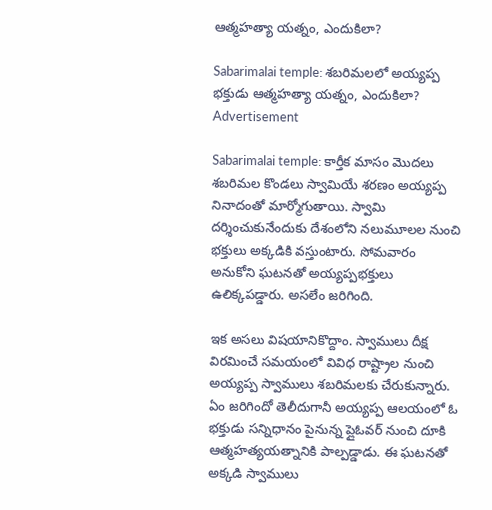ఆత్మహత్యా యత్నం, ఎందుకిలా?

Sabarimalai temple: శబరిమలలో అయ్యప్ప భక్తుడు ఆత్మహత్యా యత్నం, ఎందుకిలా?
Advertisement

Sabarimalai temple: కార్తీక మాసం మొదలు శబరిమల కొండలు స్వామియే శరణం అయ్యప్ప నినాదంతో మార్మోగుతాయి. స్వామి దర్శించుకునేందుకు దేశంలోని నలుమూలల నుంచి భక్తులు అక్కడికి వస్తుంటారు. సోమవారం అనుకోని ఘటనతో అయ్యప్పభక్తులు ఉలిక్కపడ్డారు. అసలేం జరిగింది.

ఇక అసలు విషయానికొద్దాం. స్వాములు దీక్ష విరమించే సమయంలో వివిధ రాష్ట్రాల నుంచి అయ్యప్ప స్వాములు శబరిమలకు చేరుకున్నారు. ఏం జరిగిందో తెలీదుగానీ అయ్యప్ప ఆలయంలో ఓ భక్తుడు సన్నిధానం పైనున్న ప్లైఓవర్ నుంచి దూకి ఆత్మహత్యయత్నానికి పాల్పడ్డాడు. ఈ ఘటనతో అక్కడి స్వాములు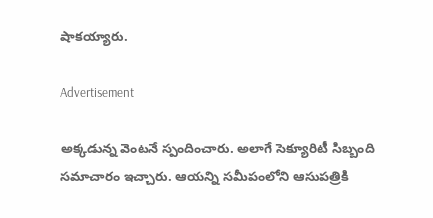షాకయ్యారు.

Advertisement

అక్కడున్న వెంటనే స్పందించారు. అలాగే సెక్యూరిటీ సిబ్బంది సమాచారం ఇచ్చారు. ఆయన్ని సమీపంలోని ఆసుపత్రికి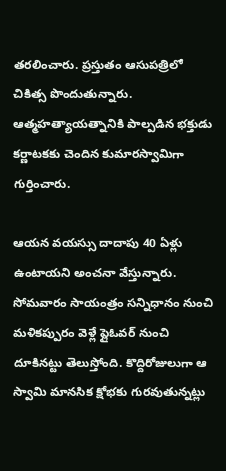తరలించారు. ప్రస్తుతం ఆసుపత్రిలో చికిత్స పొందుతున్నారు. ఆత్మహత్యాయత్నానికి పాల్పడిన భక్తుడు కర్ణాటకకు చెందిన కుమారస్వామిగా గుర్తించారు.

ఆయన వయస్సు దాదాపు 40 ఏళ్లు ఉంటాయని అంచనా వేస్తున్నారు. సోమవారం సాయంత్రం సన్నిధానం నుంచి మళికప్పురం వెళ్లే ప్లైఓవర్ నుంచి దూకినట్టు తెలుస్తోంది. కొద్దిరోజులుగా ఆ స్వామి మానసిక క్షోభకు గురవుతున్నట్లు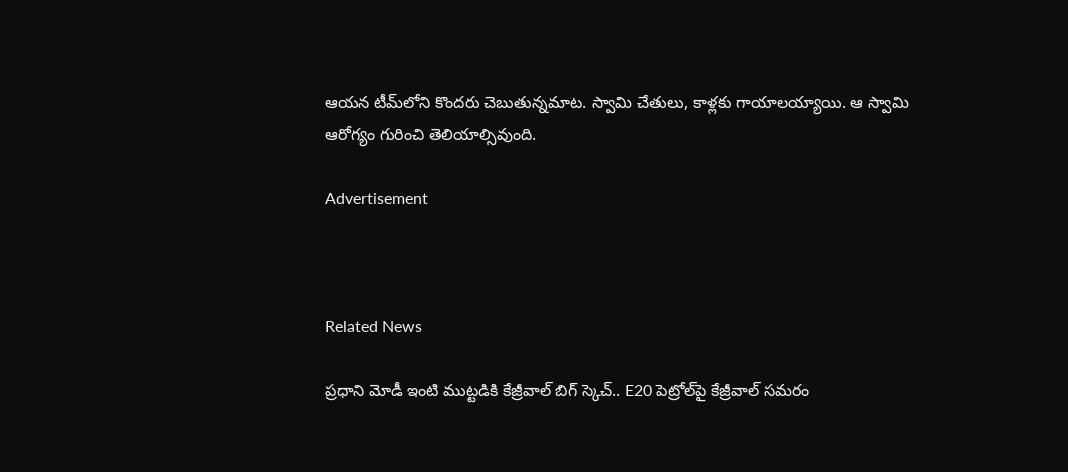ఆయన టీమ్‌లోని కొందరు చెబుతున్నమాట. స్వామి చేతులు, కాళ్లకు గాయాలయ్యాయి. ఆ స్వామి ఆరోగ్యం గురించి తెలియాల్సివుంది.

Advertisement



Related News

ప్రధాని మోడీ ఇంటి ముట్టడికి కేజ్రీవాల్ బిగ్ స్కెచ్.. E20 పెట్రోల్‌పై కేజ్రీవాల్ సమరం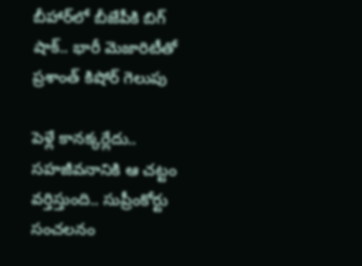బీహార్‌లో బీజేపీకి బిగ్ షాక్.. భారీ మెజారిటీతో ప్రశాంత్ కిషోర్ గెలుపు

పెళ్లే కానక్కర్లేదు.. సహజీవనానికి ఆ చట్టం వర్తిస్తుంది.. సుప్రీంకోర్టు సంచలనం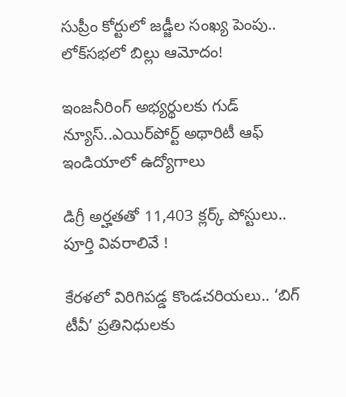సుప్రీం కోర్టులో జడ్జీల సంఖ్య పెంపు.. లోక్‌సభలో బిల్లు ఆమోదం!

ఇంజనీరింగ్ అభ్యర్థులకు గుడ్ న్యూస్..ఎయిర్‌పోర్ట్ అథారిటీ ఆఫ్ ఇండియాలో ఉద్యోగాలు

డిగ్రీ అర్హతతో 11,403 క్లర్క్ పోస్టులు.. పూర్తి వివరాలివే !

కేరళలో విరిగిపడ్డ కొండచరియలు.. ‘బిగ్ టీవీ’ ప్రతినిధులకు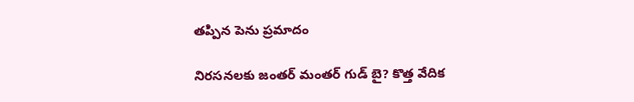తప్పిన పెను ప్రమాదం

నిరసనలకు జంతర్ మంతర్ గుడ్ బై? కొత్త వేదిక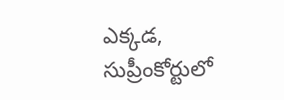ఎక్కడ, సుప్రీంకోర్టులో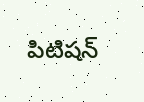పిటిషన్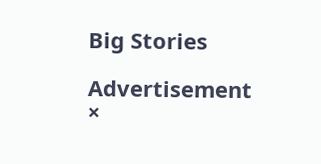Big Stories

Advertisement
×